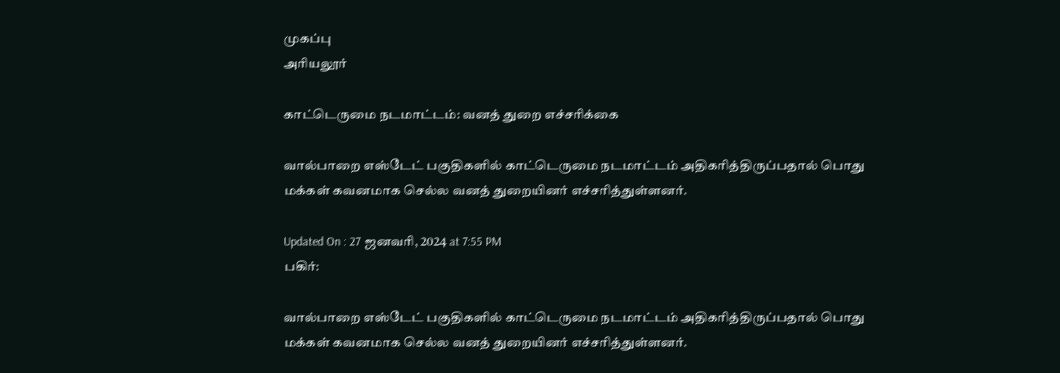முகப்பு
அரியலூர்

காட்டெருமை நடமாட்டம்: வனத் துறை எச்சரிக்கை

வால்பாறை எஸ்டேட் பகுதிகளில் காட்டெருமை நடமாட்டம் அதிகரித்திருப்பதால் பொது மக்கள் கவனமாக செல்ல வனத் துறையினர் எச்சரித்துள்ளனர்.

Updated On : 27 ஜனவரி, 2024 at 7:55 PM
பகிர்:

வால்பாறை எஸ்டேட் பகுதிகளில் காட்டெருமை நடமாட்டம் அதிகரித்திருப்பதால் பொது மக்கள் கவனமாக செல்ல வனத் துறையினர் எச்சரித்துள்ளனர்.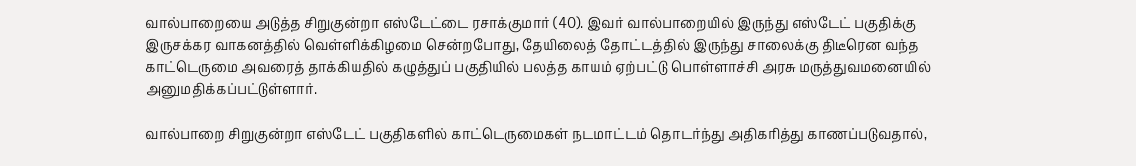வால்பாறையை அடுத்த சிறுகுன்றா எஸ்டேட்டை ரசாக்குமார் (40). இவர் வால்பாறையில் இருந்து எஸ்டேட் பகுதிக்கு இருசக்கர வாகனத்தில் வெள்ளிக்கிழமை சென்றபோது, தேயிலைத் தோட்டத்தில் இருந்து சாலைக்கு திடீரென வந்த காட்டெருமை அவரைத் தாக்கியதில் கழுத்துப் பகுதியில் பலத்த காயம் ஏற்பட்டு பொள்ளாச்சி அரசு மருத்துவமனையில் அனுமதிக்கப்பட்டுள்ளார்.

வால்பாறை சிறுகுன்றா எஸ்டேட் பகுதிகளில் காட்டெருமைகள் நடமாட்டம் தொடர்ந்து அதிகரித்து காணப்படுவதால்,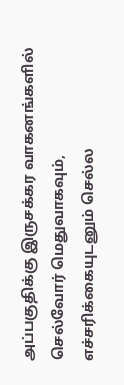அப்பகுதிக்கு இருசக்கர வாகனங்களில் செல்வோர் மெதுவாகவும், எச்சரிக்கையுடனும் செல்ல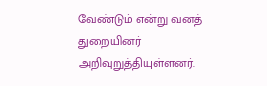வேண்டும் என்று வனத் துறையினர் அறிவுறுத்தியுள்ளனர்.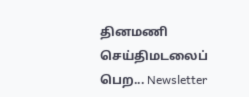தினமணி செய்திமடலைப் பெற... Newsletter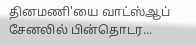தினமணி'யை வாட்ஸ்ஆப் சேனலில் பின்தொடர...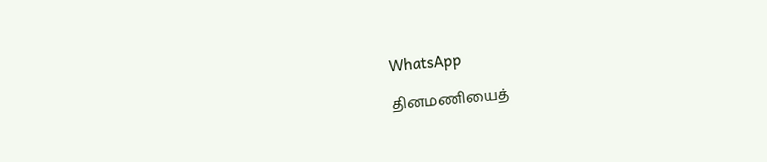WhatsApp

தினமணியைத்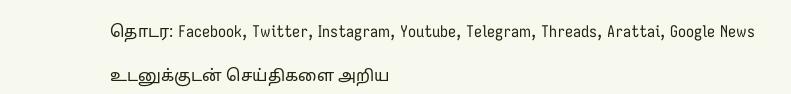தொடர: Facebook, Twitter, Instagram, Youtube, Telegram, Threads, Arattai, Google News

உடனுக்குடன் செய்திகளை அறிய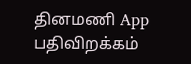தினமணி App பதிவிறக்கம்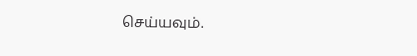செய்யவும்.